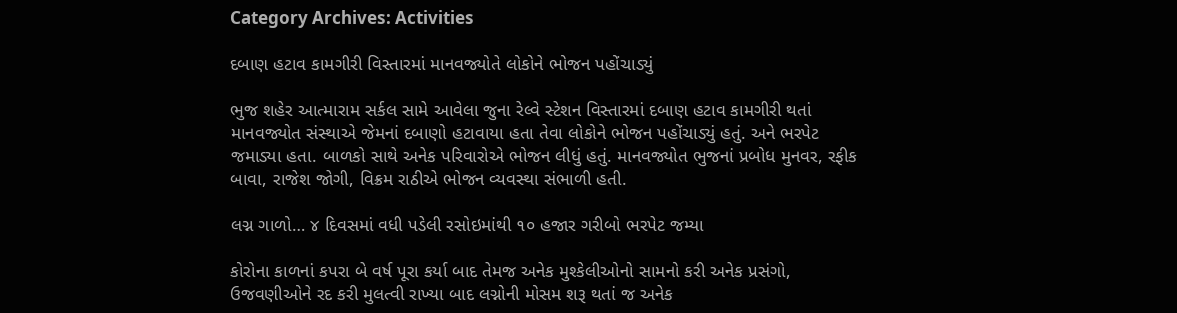Category Archives: Activities

દબાણ હટાવ કામગીરી વિસ્તારમાં માનવજ્યોતે લોકોને ભોજન પહોંચાડ્યું

ભુજ શહેર આત્મારામ સર્કલ સામે આવેલા જુના રેલ્વે સ્ટેશન વિસ્તારમાં દબાણ હટાવ કામગીરી થતાં માનવજ્યોત સંસ્થાએ જેમનાં દબાણો હટાવાયા હતા તેવા લોકોને ભોજન પહોંચાડ્યું હતું. અને ભરપેટ જમાડ્યા હતા. બાળકો સાથે અનેક પરિવારોએ ભોજન લીધું હતું. માનવજ્યોત ભુજનાં પ્રબોધ મુનવર, રફીક બાવા, રાજેશ જોગી, વિક્રમ રાઠીએ ભોજન વ્યવસ્થા સંભાળી હતી.

લગ્ન ગાળો… ૪ દિવસમાં વધી પડેલી રસોઇમાંથી ૧૦ હજાર ગરીબો ભરપેટ જમ્યા

કોરોના કાળનાં કપરા બે વર્ષ પૂરા કર્યા બાદ તેમજ અનેક મુશ્કેલીઓનો સામનો કરી અનેક પ્રસંગો, ઉજવણીઓને રદ કરી મુલત્વી રાખ્યા બાદ લગ્નોની મોસમ શરૂ થતાં જ અનેક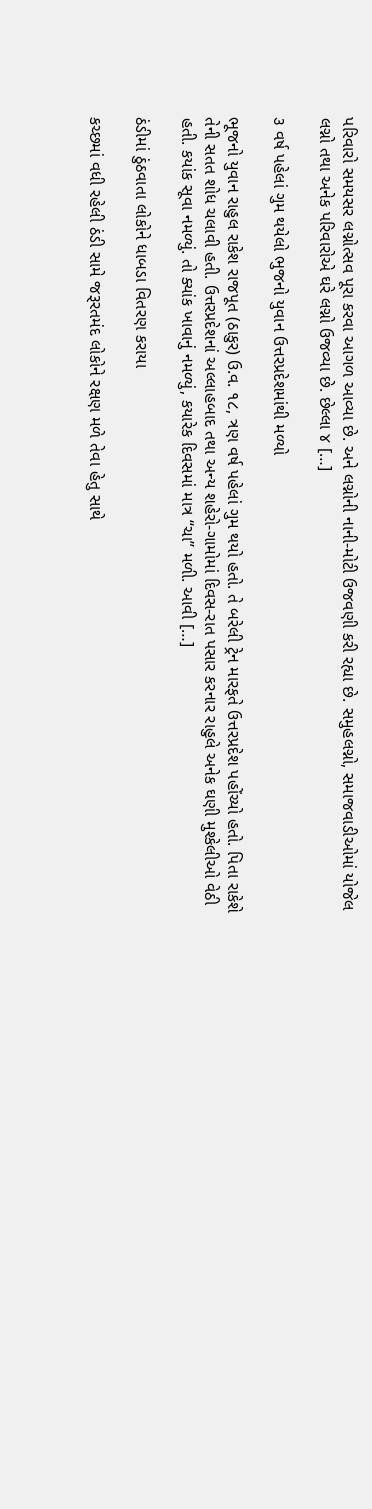પરિવારો સમયસર લગ્નોત્સવ પૂરા કરવા આગળ આવ્યા છે. અને લગ્નોની નાની-મોટી ઉજવણી કરી રહ્યા છે. સમુહલગ્નો, સમાજવાડીઓમાં યોજેલ લગ્નો તથા અનેક પરિવારોએ ઘરે લગ્નો ઉજવ્યા છે. છેલ્લા ૪ […]

૩ વર્ષ પહેલાં ગુમ થયેલો ભુજનો યુવાન ઉત્તરપ્રદેશમાંથી મળ્યો

ભૂજનો યુવાન રાહુલ રાકેશ રાજપૂત (ઠાકુર) ઉ.વ. ૧૮, ત્રણ વર્ષ પહેલાં ગુમ થયો હતો. તે બરેલી ટ્રેન મારફતે ઉત્તરપ્રદેશ પહોંચ્યો હતો. પિતા રાકેશે તેની સતત શોધ ચલાવી હતી. ઉત્તરપ્રદેશનાં અલ્લાહબાદ તથા અન્ય શહેરો-ગામોમાં દિવસ-રાત પસાર કરનાર રાહુલે અનેક ઘણી મુશ્કેલીઓ વેઠી હતી. કયાંક સૂવા નમળ્યું. તો ક્યાંક ખાવાનું નમળ્યું, કયારેક દિવસમાં માત્ર ‘‘ચા’’ મળી. આવી […]

ઠંડીમાં ઠુંઠવાતા લોકોને ધાબડા વિતરણ કરાયા

કચ્છમાં વધી રહેલી ઠંડી સામે જરૂરતમંદ લોકોને રક્ષણ મળે તેવા હેતુ સાથે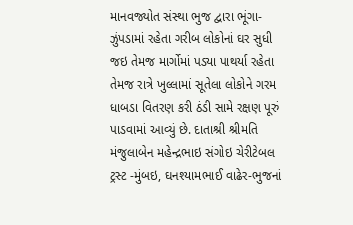માનવજ્યોત સંસ્થા ભુજ દ્વારા ભૂંગા-ઝુંપડામાં રહેતા ગરીબ લોકોનાં ઘર સુધી જઇ તેમજ માર્ગોમાં પડ્યા પાથર્યા રહેતા તેમજ રાત્રે ખુલ્લામાં સૂતેલા લોકોને ગરમ ધાબડા વિતરણ કરી ઠંડી સામે રક્ષણ પૂરું પાડવામાં આવ્યું છે. દાતાશ્રી શ્રીમતિ મંજુલાબેન મહેન્દ્રભાઇ સંગોઇ ચેરીટેબલ ટ્રસ્ટ -મુંબઇ, ઘનશ્યામભાઈ વાઢેર-ભુજનાં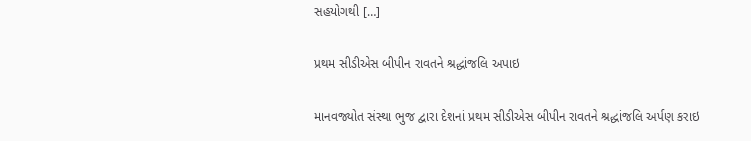સહયોગથી […]

પ્રથમ સીડીએસ બીપીન રાવતને શ્રદ્ધાંજલિ અપાઇ

માનવજ્યોત સંસ્થા ભુજ દ્વારા દેશનાં પ્રથમ સીડીએસ બીપીન રાવતને શ્રદ્ધાંજલિ અર્પણ કરાઇ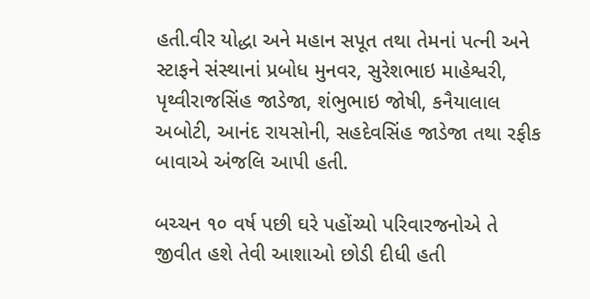હતી.વીર યોદ્ધા અને મહાન સપૂત તથા તેમનાં પત્ની અને સ્ટાફને સંસ્થાનાં પ્રબોધ મુનવર, સુરેશભાઇ માહેશ્વરી, પૃથ્વીરાજસિંહ જાડેજા, શંભુભાઇ જોષી, કનૈયાલાલ અબોટી, આનંદ રાયસોની, સહદેવસિંહ જાડેજા તથા રફીક બાવાએ અંજલિ આપી હતી.

બચ્ચન ૧૦ વર્ષ પછી ઘરે પહોંચ્યો પરિવારજનોએ તે જીવીત હશે તેવી આશાઓ છોડી દીધી હતી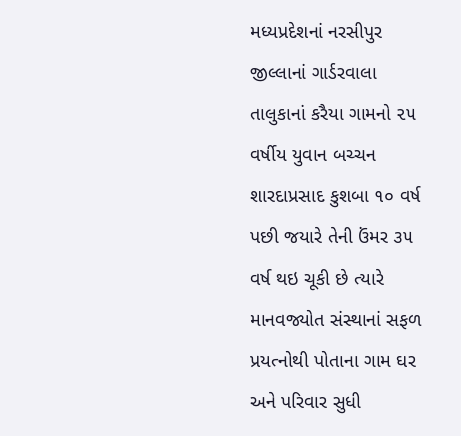મધ્યપ્રદેશનાં નરસીપુર જીલ્લાનાં ગાર્ડરવાલા તાલુકાનાં કરૈયા ગામનો ૨૫ વર્ષીય યુવાન બચ્ચન શારદાપ્રસાદ કુશબા ૧૦ વર્ષ પછી જયારે તેની ઉંમર ૩૫ વર્ષ થઇ ચૂકી છે ત્યારે માનવજ્યોત સંસ્થાનાં સફળ પ્રયત્નોથી પોતાના ગામ ઘર અને પરિવાર સુધી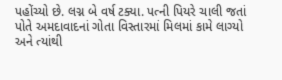પહોંચ્યો છે. લગ્ન બે વર્ષ ટક્યા. પત્ની પિયરે ચાલી જતાં પોતે અમદાવાદનાં ગોતા વિસ્તારમાં મિલમાં કામે લાગ્યો અને ત્યાંથી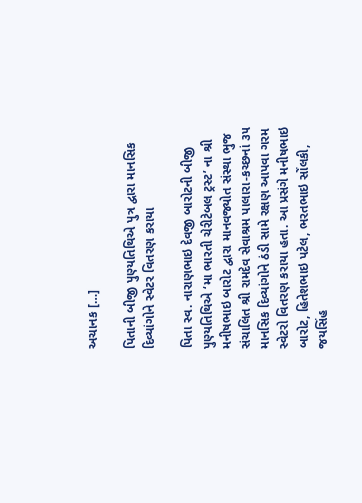અચાનક […]

પિતાની બીજી પુણ્યતિથિએ પુત્ર દ્વારા માનસિક દિવ્યાંગોને સ્વેટર વિતરણ કરાયા

પિતા સ્વ. નારાણભાઇ દેવજી બારોટની બીજી પુણ્યતિથિએ ‘મા ભારતી ચેરીટેબલ ટ્રસ્ટ’ ના શ્રી મનીષભાઇ બારોટ દ્વારા માનવજ્યોત સંસ્થા ભુજ સંચાલિત શ્રી રામદેવ સેવાશ્રમ પાલારા-કચ્છનાં ૩૫ માનસિક દિવ્યાંગોને ઠંડી સામે રક્ષણ આપવા ગરમ સ્વેટરો વિતરણ કરાયા હતા. આ પ્રસંગે મનીષભાઇ બારોટ, હિતેશભાઇ પટેલ, ભરતભાઇ સોંલકી, જયસિંહ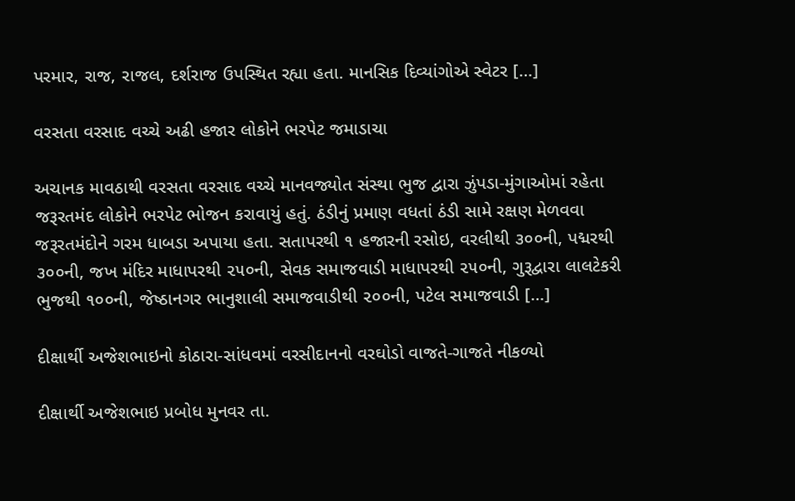પરમાર, રાજ, રાજલ, દર્શરાજ ઉપસ્થિત રહ્યા હતા. માનસિક દિવ્યાંગોએ સ્વેટર […]

વરસતા વરસાદ વચ્ચે અઢી હજાર લોકોને ભરપેટ જમાડાચા

અચાનક માવઠાથી વરસતા વરસાદ વચ્ચે માનવજ્યોત સંસ્થા ભુજ દ્વારા ઝુંપડા-મુંગાઓમાં રહેતા જરૂરતમંદ લોકોને ભરપેટ ભોજન કરાવાયું હતું. ઠંડીનું પ્રમાણ વધતાં ઠંડી સામે રક્ષણ મેળવવા જરૂરતમંદોને ગરમ ધાબડા અપાયા હતા. સતાપરથી ૧ હજારની રસોઇ, વરલીથી ૩૦૦ની, પદ્મરથી ૩૦૦ની, જખ મંદિર માધાપરથી ૨૫૦ની, સેવક સમાજવાડી માધાપરથી ૨૫૦ની, ગુરૂદ્વારા લાલટેકરી ભુજથી ૧૦૦ની, જેષ્ઠાનગર ભાનુશાલી સમાજવાડીથી ૨૦૦ની, પટેલ સમાજવાડી […]

દીક્ષાર્થી અજેશભાઇનો કોઠારા-સાંધવમાં વરસીદાનનો વરઘોડો વાજતે-ગાજતે નીકળ્યો

દીક્ષાર્થી અજેશભાઇ પ્રબોધ મુનવર તા.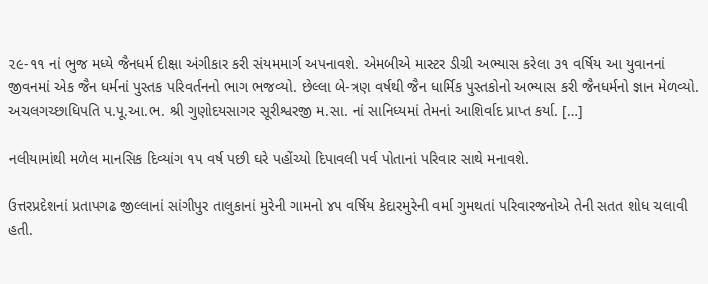૨૯-૧૧ નાં ભુજ મધ્યે જૈનધર્મ દીક્ષા અંગીકાર કરી સંયમમાર્ગ અપનાવશે. એમબીએ માસ્ટર ડીગ્રી અભ્યાસ કરેલા ૩૧ વર્ષિય આ યુવાનનાં જીવનમાં એક જૈન ધર્મનાં પુસ્તક પરિવર્તનનો ભાગ ભજવ્યો. છેલ્લા બે-ત્રણ વર્ષથી જૈન ધાર્મિક પુસ્તકોનો અભ્યાસ કરી જૈનધર્મનો જ્ઞાન મેળવ્યો. અચલગચ્છાધિપતિ પ.પૂ.આ.ભ. શ્રી ગુણોદયસાગર સૂરીશ્વરજી મ.સા. નાં સાનિધ્યમાં તેમનાં આશિર્વાદ પ્રાપ્ત કર્યા. […]

નલીયામાંથી મળેલ માનસિક દિવ્યાંગ ૧૫ વર્ષ પછી ઘરે પહોંચ્યો દિપાવલી પર્વ પોતાનાં પરિવાર સાથે મનાવશે.

ઉત્તરપ્રદેશનાં પ્રતાપગઢ જીલ્લાનાં સાંગીપુર તાલુકાનાં મુરેની ગામનો ૪૫ વર્ષિય કેદારમુરેની વર્મા ગુમથતાં પરિવારજનોએ તેની સતત શોધ ચલાવી હતી.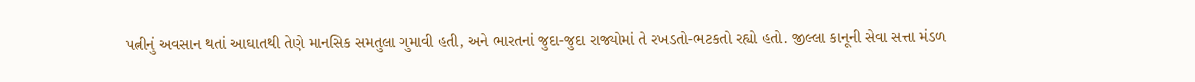પત્નીનું અવસાન થતાં આઘાતથી તેણે માનસિક સમતુલા ગુમાવી હતી, અને ભારતનાં જુદા-જુદા રાજ્યોમાં તે રખડતો-ભટકતો રહ્યો હતો. જીલ્લા કાનૂની સેવા સત્તા મંડળ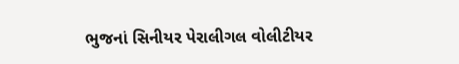ભુજનાં સિનીયર પેરાલીગલ વોલીટીયર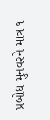પ્રબોધ મુનવરને માત્ર ૧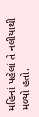મહિનાં પહેલાં તે નલીયાથી મળ્યો હતો.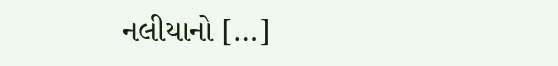નલીયાનો […]